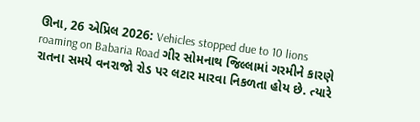ઊના, 26 એપ્રિલ 2026: Vehicles stopped due to 10 lions roaming on Babaria Road ગીર સોમનાથ જિલ્લામાં ગરમીને કારણે રાતના સમયે વનરાજો રોડ પર લટાર મારવા નિકળતા હોય છે. ત્યારે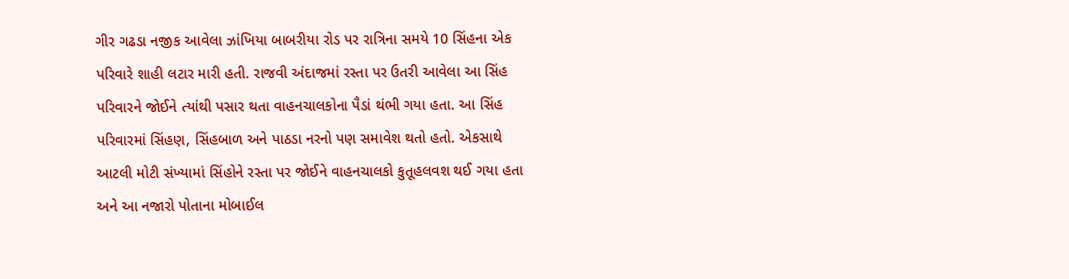ગીર ગઢડા નજીક આવેલા ઝાંખિયા બાબરીયા રોડ પર રાત્રિના સમયે 10 સિંહના એક પરિવારે શાહી લટાર મારી હતી. રાજવી અંદાજમાં રસ્તા પર ઉતરી આવેલા આ સિંહ પરિવારને જોઈને ત્યાંથી પસાર થતા વાહનચાલકોના પૈડાં થંભી ગયા હતા. આ સિંહ પરિવારમાં સિંહણ, સિંહબાળ અને પાઠડા નરનો પણ સમાવેશ થતો હતો. એકસાથે આટલી મોટી સંખ્યામાં સિંહોને રસ્તા પર જોઈને વાહનચાલકો કુતૂહલવશ થઈ ગયા હતા અને આ નજારો પોતાના મોબાઈલ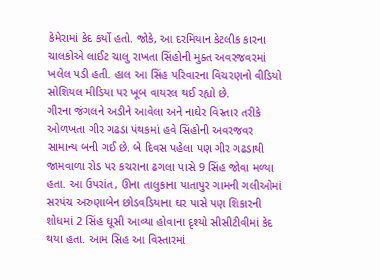કેમેરામાં કેદ કર્યો હતો. જોકે, આ દરમિયાન કેટલીક કારના ચાલકોએ લાઈટ ચાલુ રાખતા સિંહોની મુક્ત અવરજવરમાં ખલેલ પડી હતી. હાલ આ સિંહ પરિવારના વિચરણનો વીડિયો સોશિયલ મીડિયા પર ખૂબ વાયરલ થઈ રહ્યો છે.
ગીરના જંગલને અડીને આવેલા અને નાઘેર વિસ્તાર તરીકે ઓળખતા ગીર ગઢડા પંથકમાં હવે સિંહોની અવરજવર સામાન્ય બની ગઈ છે. બે દિવસ પહેલા પણ ગીર ગઢડાથી જામવાળા રોડ પર કચરાના ઢગલા પાસે 9 સિંહ જોવા મળ્યા હતા. આ ઉપરાંત, ઊના તાલુકાના પાતાપુર ગામની ગલીઓમાં સરપંચ અરુણાબેન છોડવડિયાના ઘર પાસે પણ શિકારની શોધમાં 2 સિંહ ઘૂસી આવ્યા હોવાના દૃશ્યો સીસીટીવીમાં કેદ થયા હતા. આમ સિહ આ વિસ્તારમાં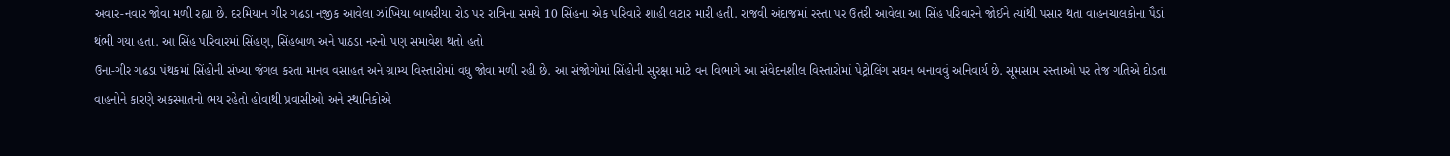અવાર-નવાર જોવા મળી રહ્યા છે. દરમિયાન ગીર ગઢડા નજીક આવેલા ઝાંખિયા બાબરીયા રોડ પર રાત્રિના સમયે 10 સિંહના એક પરિવારે શાહી લટાર મારી હતી. રાજવી અંદાજમાં રસ્તા પર ઉતરી આવેલા આ સિંહ પરિવારને જોઈને ત્યાંથી પસાર થતા વાહનચાલકોના પૈડાં થંભી ગયા હતા. આ સિંહ પરિવારમાં સિંહણ, સિંહબાળ અને પાઠડા નરનો પણ સમાવેશ થતો હતો
ઉના-ગીર ગઢડા પંથકમાં સિંહોની સંખ્યા જંગલ કરતા માનવ વસાહત અને ગ્રામ્ય વિસ્તારોમાં વધુ જોવા મળી રહી છે. આ સંજોગોમાં સિંહોની સુરક્ષા માટે વન વિભાગે આ સંવેદનશીલ વિસ્તારોમાં પેટ્રોલિંગ સઘન બનાવવું અનિવાર્ય છે. સૂમસામ રસ્તાઓ પર તેજ ગતિએ દોડતા વાહનોને કારણે અકસ્માતનો ભય રહેતો હોવાથી પ્રવાસીઓ અને સ્થાનિકોએ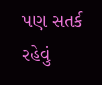પણ સતર્ક રહેવું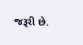જરૂરી છે.